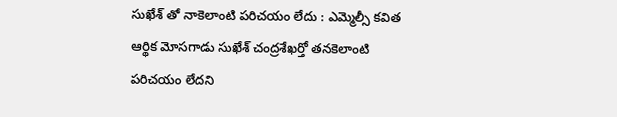సుఖేశ్ తో నాకెలాంటి పరిచయం లేదు : ఎమ్మెల్సీ కవిత
ఆర్థిక మోసగాడు సుఖేశ్ చంద్రశేఖర్తో తనకెలాంటి పరిచయం లేదని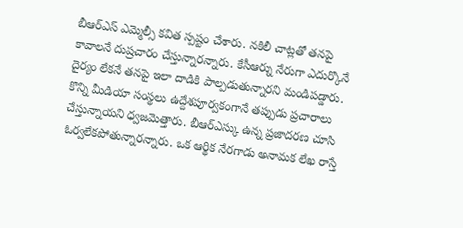బీఆర్ఎస్ ఎమ్మెల్సీ కవిత స్పష్టం చేశారు. నకిలీ చాట్లతో తనపై కావాలనే దుష్రచారం చేస్తున్నారన్నారు. కేసీఆర్ను నేరుగా ఎదుర్కొనే దైర్యం లేకనే తనపై ఇలా దాడికి పాల్పడుతున్నారని మండిపడ్డారు. కొన్ని మీడియా సంస్థలు ఉద్దేశపూర్వకంగానే తప్పుడు ప్రచారాలు చేస్తున్నాయని ధ్వజమెత్తారు. బీఆర్ఎస్కు ఉన్న ప్రజాదరణ చూసి ఓర్వలేకపోతున్నారన్నారు. ఒక ఆర్థిక నేరగాడు అనామక లేఖ రాస్తే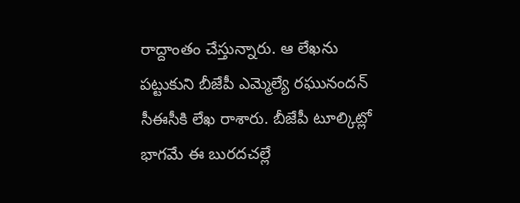రాద్దాంతం చేస్తున్నారు. ఆ లేఖను పట్టుకుని బీజేపీ ఎమ్మెల్యే రఘునందన్ సీఈసీకి లేఖ రాశారు. బీజేపీ టూల్కిట్లో భాగమే ఈ బురదచల్లే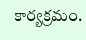కార్యక్రమం.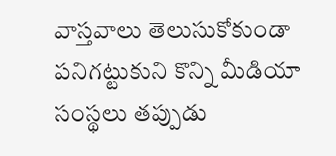వాస్తవాలు తెలుసుకోకుండా పనిగట్టుకుని కొన్ని మీడియా సంస్థలు తప్పుడు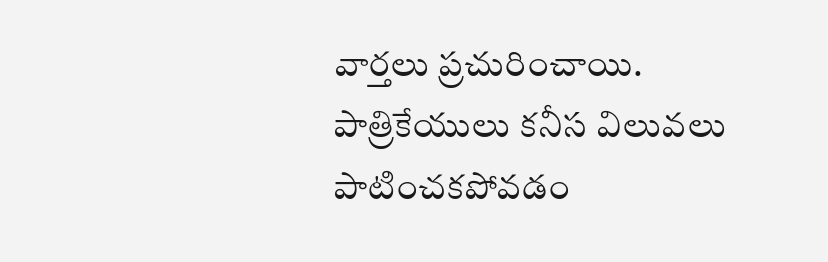వార్తలు ప్రచురించాయి. పాత్రికేయులు కనీస విలువలు పాటించకపోవడం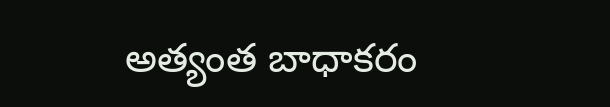అత్యంత బాధాకరం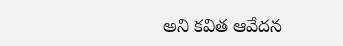అని కవిత ఆవేదన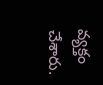వ్యక్తం చేశారు.